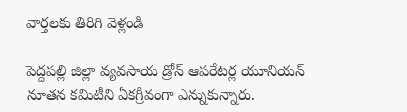వార్తలకు తిరిగి వెళ్లండి

పెద్దపల్లి జిల్లా వ్యవసాయ డ్రోన్ ఆపరేటర్ల యూనియన్ నూతన కమిటీని ఏకగ్రీవంగా ఎన్నుకున్నారు.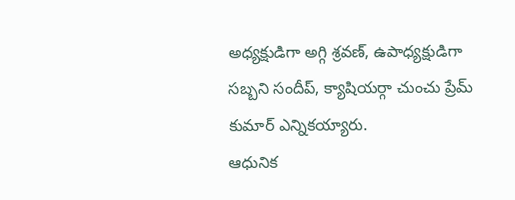అధ్యక్షుడిగా అగ్గి శ్రవణ్, ఉపాధ్యక్షుడిగా సబ్బని సందీప్, క్యాషియర్గా చుంచు ప్రేమ్ కుమార్ ఎన్నికయ్యారు.
ఆధునిక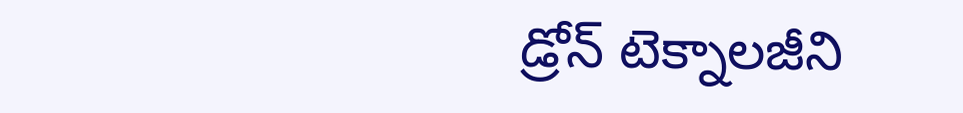డ్రోన్ టెక్నాలజీని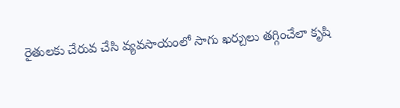రైతులకు చేరువ చేసి వ్యవసాయంలో సాగు ఖర్చులు తగ్గించేలా కృషి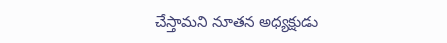చేస్తామని నూతన అధ్యక్షుడు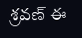శ్రవణ్ ఈ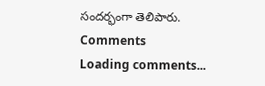సందర్భంగా తెలిపారు.
Comments
Loading comments...